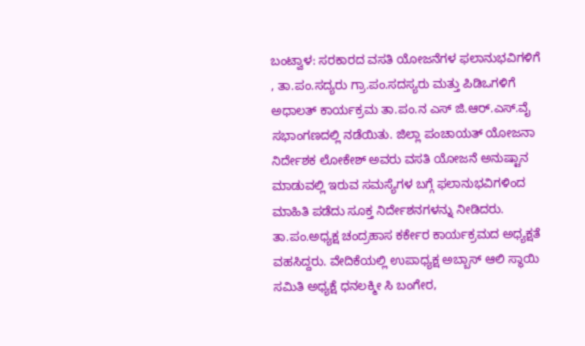ಬಂಟ್ವಾಳ: ಸರಕಾರದ ವಸತಿ ಯೋಜನೆಗಳ ಫಲಾನುಭವಿಗಳಿಗೆ , ತಾ.ಪಂ.ಸದ್ಯರು ಗ್ರಾ.ಪಂ.ಸದಸ್ಯರು ಮತ್ತು ಪಿಡಿಒಗಳಿಗೆ ಅಧಾಲತ್ ಕಾರ್ಯಕ್ರಮ ತಾ.ಪಂ.ನ ಎಸ್ ಜಿ.ಆರ್.ಎಸ್.ವೈ ಸಭಾಂಗಣದಲ್ಲಿ ನಡೆಯಿತು. ಜಿಲ್ಲಾ ಪಂಚಾಯತ್ ಯೋಜನಾ ನಿರ್ದೇಶಕ ಲೋಕೇಶ್ ಅವರು ವಸತಿ ಯೋಜನೆ ಅನುಷ್ಟಾನ ಮಾಡುವಲ್ಲಿ ಇರುವ ಸಮಸ್ಯೆಗಳ ಬಗ್ಗೆ ಫಲಾನುಭವಿಗಳಿಂದ ಮಾಹಿತಿ ಪಡೆದು ಸೂಕ್ತ ನಿರ್ದೇಶನಗಳನ್ನು ನೀಡಿದರು. ತಾ.ಪಂ.ಅಧ್ಯಕ್ಷ ಚಂದ್ರಹಾಸ ಕರ್ಕೇರ ಕಾರ್ಯಕ್ರಮದ ಅಧ್ಯಕ್ಷತೆ ವಹಸಿದ್ದರು. ವೇದಿಕೆಯಲ್ಲಿ ಉಪಾಧ್ಯಕ್ಷ ಅಬ್ಬಾಸ್ ಆಲಿ ಸ್ಥಾಯಿ ಸಮಿತಿ ಅಧ್ಯಕ್ಷೆ ಧನಲಕ್ಮೀ ಸಿ ಬಂಗೇರ,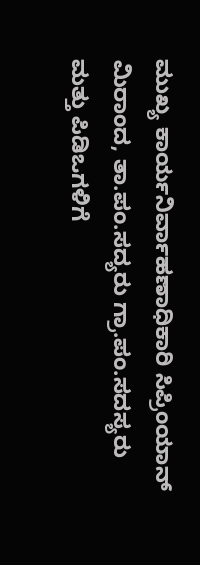ಮುಖ್ಯ ಕಾರ್ಯನಿರ್ವಾಹಣಾಧಿಕಾರಿ ಸಿಪ್ರಿಂಯಾನ್ ಮಿರಾಂದ, ತಾ.ಪಂ.ಸದ್ಯರು ಗ್ರಾ.ಪಂ.ಸದಸ್ಯರು ಮತ್ತು ಪಿಡಿಒಗಳಿಗೆ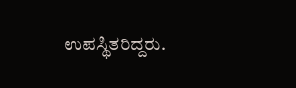ಉಪಸ್ಥಿತರಿದ್ದರು.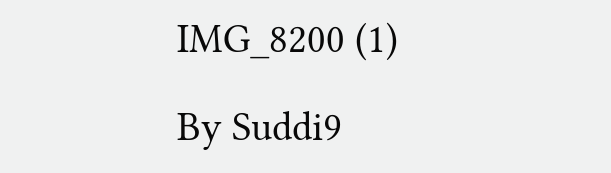IMG_8200 (1)

By Suddi9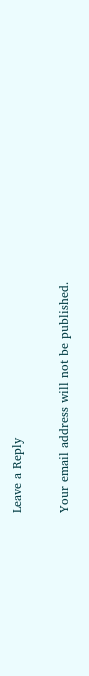Leave a Reply

Your email address will not be published.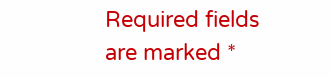Required fields are marked *